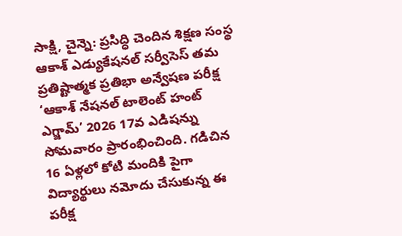సాక్షి, చైన్నె: ప్రసిద్ధి చెందిన శిక్షణ సంస్థ ఆకాశ్ ఎడ్యుకేషనల్ సర్వీసెస్ తమ ప్రతిష్టాత్మక ప్రతిభా అన్వేషణ పరీక్ష ‘ఆకాశ్ నేషనల్ టాలెంట్ హంట్ ఎగ్జామ్’ 2026 17వ ఎడిషన్ను సోమవారం ప్రారంభించింది. గడిచిన 16 ఏళ్లలో కోటి మందికి పైగా విద్యార్థులు నమోదు చేసుకున్న ఈ పరీక్ష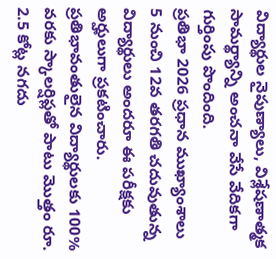విద్యార్థుల నైపుణ్యాలు, విశ్లేషణాత్మక సామర్థ్యాన్ని అంచనా వేసే వేదికగా గుర్తింపు పొందింది.
ప్రతిభా 2026 ప్రధాన ముఖ్యాంశాలు
5 నుంచి 12వ తరగతి చదువుతున్న విద్యార్థులు అందరూ ఈ పరీక్షకు అర్హులుగా ప్రకటించారు. ప్రతిభావంతులైన విద్యార్థులకు 100% వరకు స్కాలర్షిప్లతో పాటు మొత్తం రూ. 2.5 కోట్ల నగదు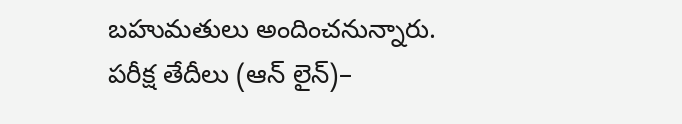బహుమతులు అందించనున్నారు. పరీక్ష తేదీలు (ఆన్ లైన్)–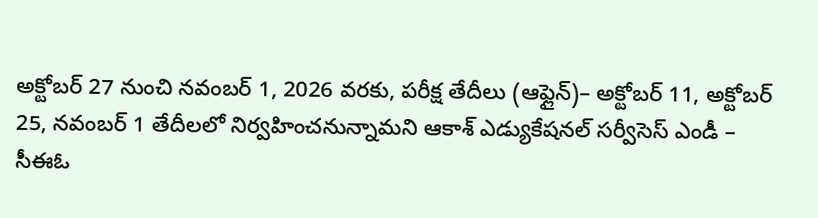అక్టోబర్ 27 నుంచి నవంబర్ 1, 2026 వరకు, పరీక్ష తేదీలు (ఆఫ్లైన్)– అక్టోబర్ 11, అక్టోబర్ 25, నవంబర్ 1 తేదీలలో నిర్వహించనున్నామని ఆకాశ్ ఎడ్యుకేషనల్ సర్వీసెస్ ఎండీ – సీఈఓ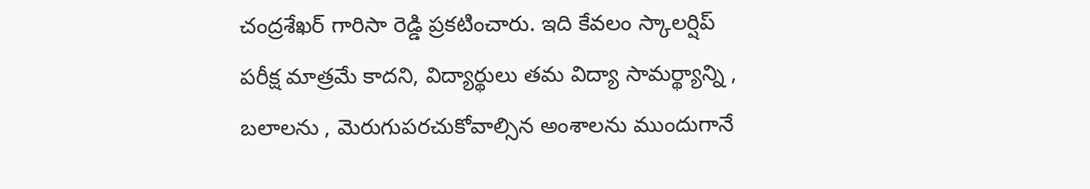చంద్రశేఖర్ గారిసా రెడ్డి ప్రకటించారు. ఇది కేవలం స్కాలర్షిప్ పరీక్ష మాత్రమే కాదని, విద్యార్థులు తమ విద్యా సామర్థ్యాన్ని , బలాలను , మెరుగుపరచుకోవాల్సిన అంశాలను ముందుగానే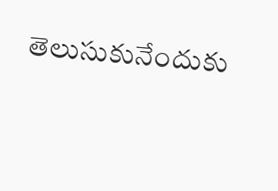తెలుసుకునేందుకు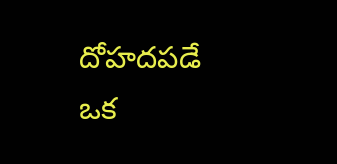దోహదపడే ఒక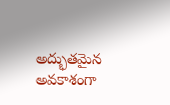అద్భుతమైన అవకాశంగా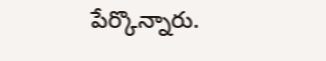పేర్కొన్నారు.